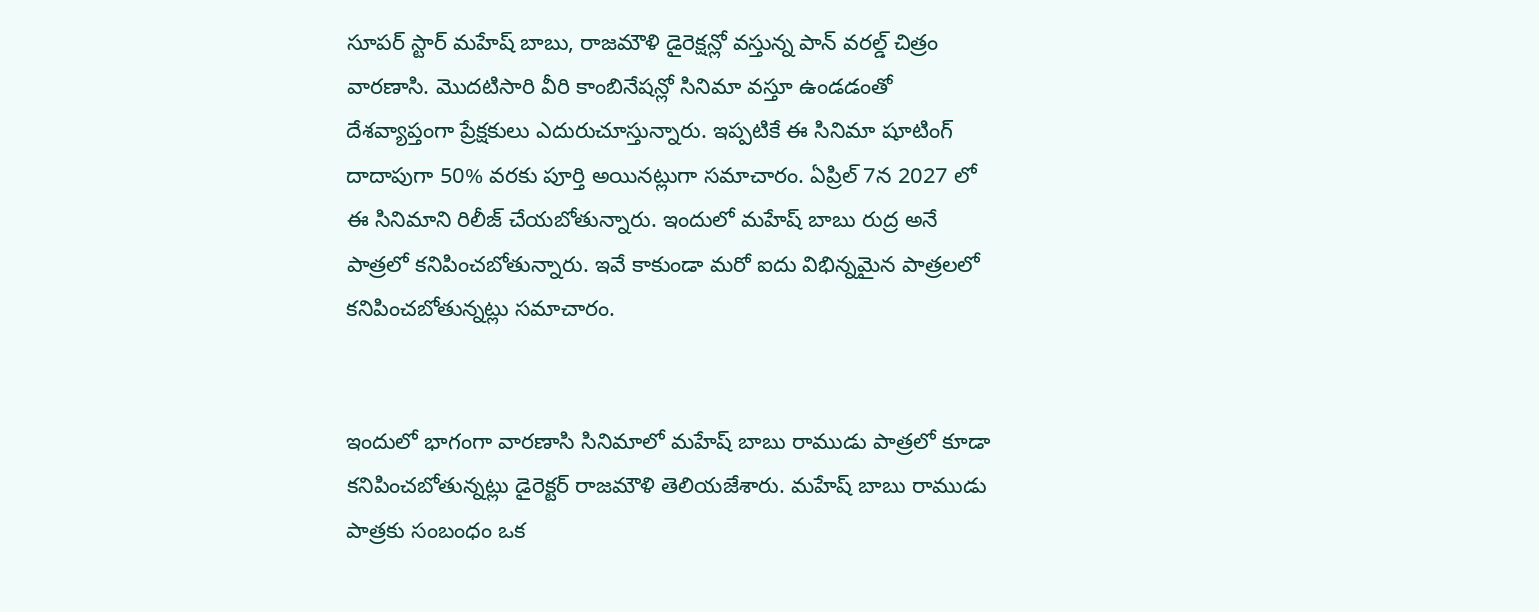సూపర్ స్టార్ మహేష్ బాబు, రాజమౌళి డైరెక్షన్లో వస్తున్న పాన్ వరల్డ్ చిత్రం వారణాసి. మొదటిసారి వీరి కాంబినేషన్లో సినిమా వస్తూ ఉండడంతో దేశవ్యాప్తంగా ప్రేక్షకులు ఎదురుచూస్తున్నారు. ఇప్పటికే ఈ సినిమా షూటింగ్ దాదాపుగా 50% వరకు పూర్తి అయినట్లుగా సమాచారం. ఏప్రిల్ 7న 2027 లో ఈ సినిమాని రిలీజ్ చేయబోతున్నారు. ఇందులో మహేష్ బాబు రుద్ర అనే పాత్రలో కనిపించబోతున్నారు. ఇవే కాకుండా మరో ఐదు విభిన్నమైన పాత్రలలో కనిపించబోతున్నట్లు సమాచారం.


ఇందులో భాగంగా వారణాసి సినిమాలో మహేష్ బాబు రాముడు పాత్రలో కూడా కనిపించబోతున్నట్లు డైరెక్టర్ రాజమౌళి తెలియజేశారు. మహేష్ బాబు రాముడు పాత్రకు సంబంధం ఒక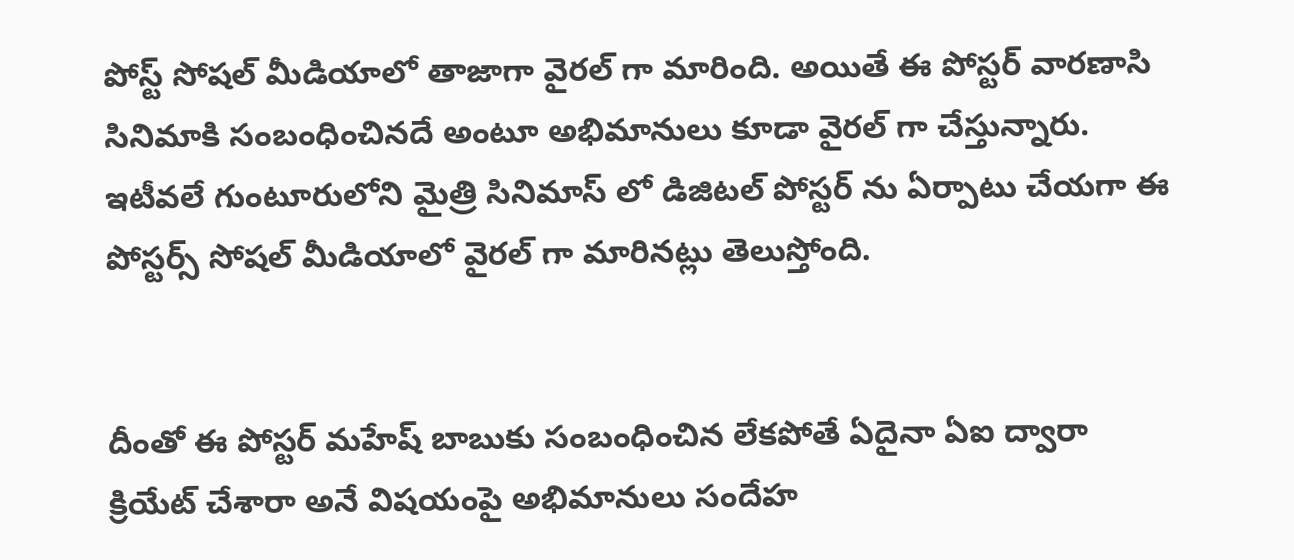పోస్ట్ సోషల్ మీడియాలో తాజాగా వైరల్ గా మారింది. అయితే ఈ పోస్టర్ వారణాసి సినిమాకి సంబంధించినదే అంటూ అభిమానులు కూడా వైరల్ గా చేస్తున్నారు. ఇటీవలే గుంటూరులోని మైత్రి సినిమాస్ లో డిజిటల్ పోస్టర్ ను ఏర్పాటు చేయగా ఈ పోస్టర్స్ సోషల్ మీడియాలో వైరల్ గా మారినట్లు తెలుస్తోంది.


దీంతో ఈ పోస్టర్ మహేష్ బాబుకు సంబంధించిన లేకపోతే ఏదైనా ఏఐ ద్వారా క్రియేట్ చేశారా అనే విషయంపై అభిమానులు సందేహ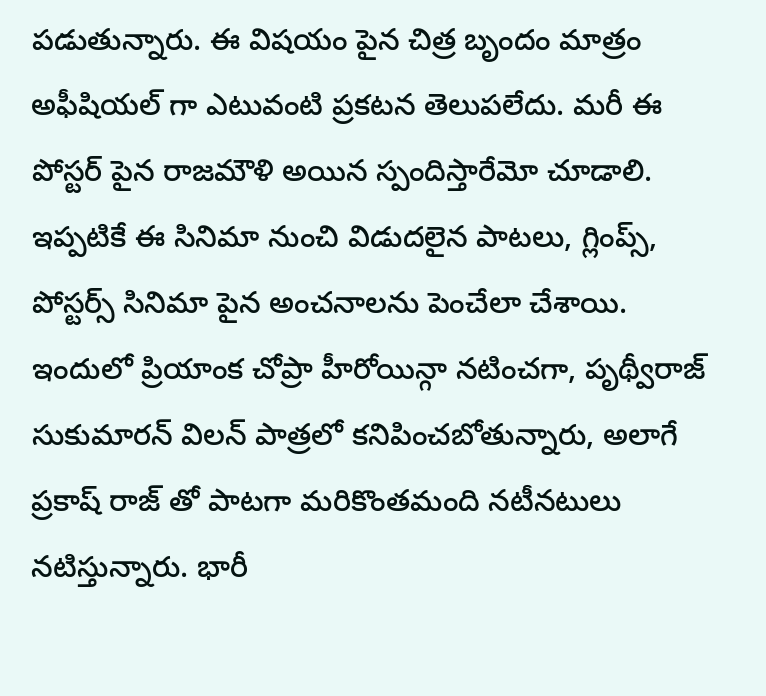పడుతున్నారు. ఈ విషయం పైన చిత్ర బృందం మాత్రం అఫీషియల్ గా ఎటువంటి ప్రకటన తెలుపలేదు. మరీ ఈ పోస్టర్ పైన రాజమౌళి అయిన స్పందిస్తారేమో చూడాలి. ఇప్పటికే ఈ సినిమా నుంచి విడుదలైన పాటలు, గ్లింప్స్, పోస్టర్స్ సినిమా పైన అంచనాలను పెంచేలా చేశాయి. ఇందులో ప్రియాంక చోప్రా హీరోయిన్గా నటించగా, పృథ్వీరాజ్ సుకుమారన్ విలన్ పాత్రలో కనిపించబోతున్నారు, అలాగే ప్రకాష్ రాజ్ తో పాటగా మరికొంతమంది నటీనటులు నటిస్తున్నారు. భారీ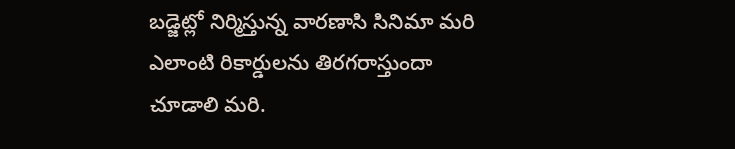బడ్జెట్లో నిర్మిస్తున్న వారణాసి సినిమా మరి ఎలాంటి రికార్డులను తిరగరాస్తుందా చూడాలి మరి.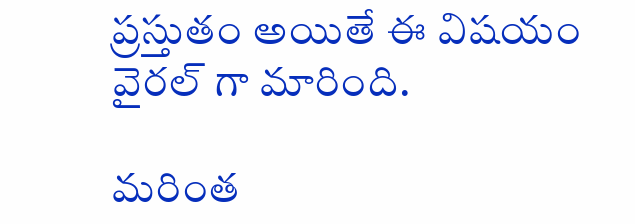ప్రస్తుతం అయితే ఈ విషయం వైరల్ గా మారింది.

మరింత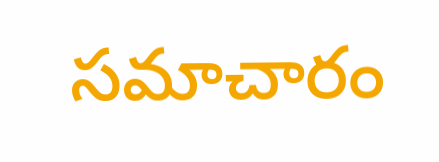సమాచారం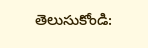తెలుసుకోండి: